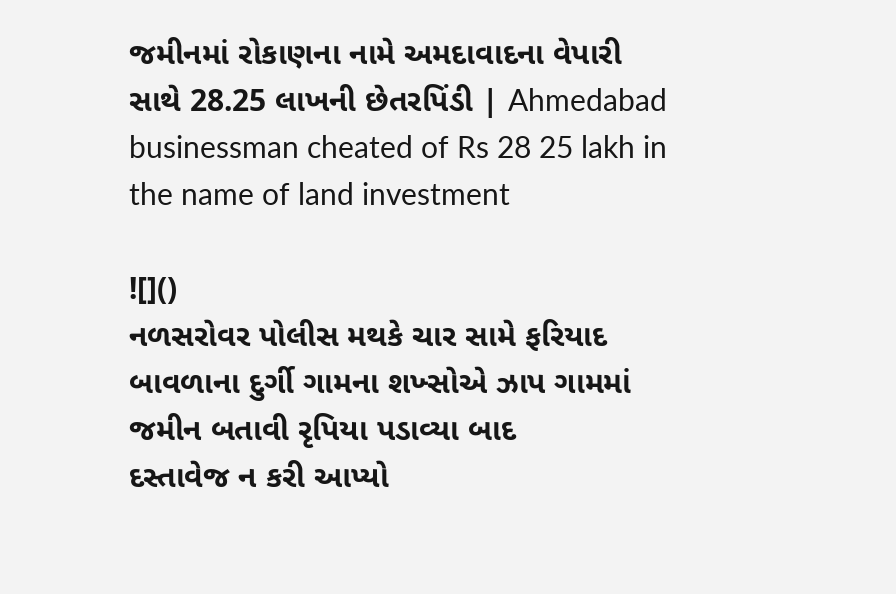જમીનમાં રોકાણના નામે અમદાવાદના વેપારી સાથે 28.25 લાખની છેતરપિંડી | Ahmedabad businessman cheated of Rs 28 25 lakh in the name of land investment

![]()
નળસરોવર પોલીસ મથકે ચાર સામે ફરિયાદ
બાવળાના દુર્ગી ગામના શખ્સોએ ઝાપ ગામમાં જમીન બતાવી રૃપિયા પડાવ્યા બાદ
દસ્તાવેજ ન કરી આપ્યો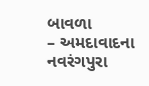બાવળા
– અમદાવાદના નવરંગપુરા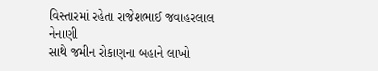વિસ્તારમાં રહેતા રાજેશભાઈ જવાહરલાલ નેનાણી
સાથે જમીન રોકાણના બહાને લાખો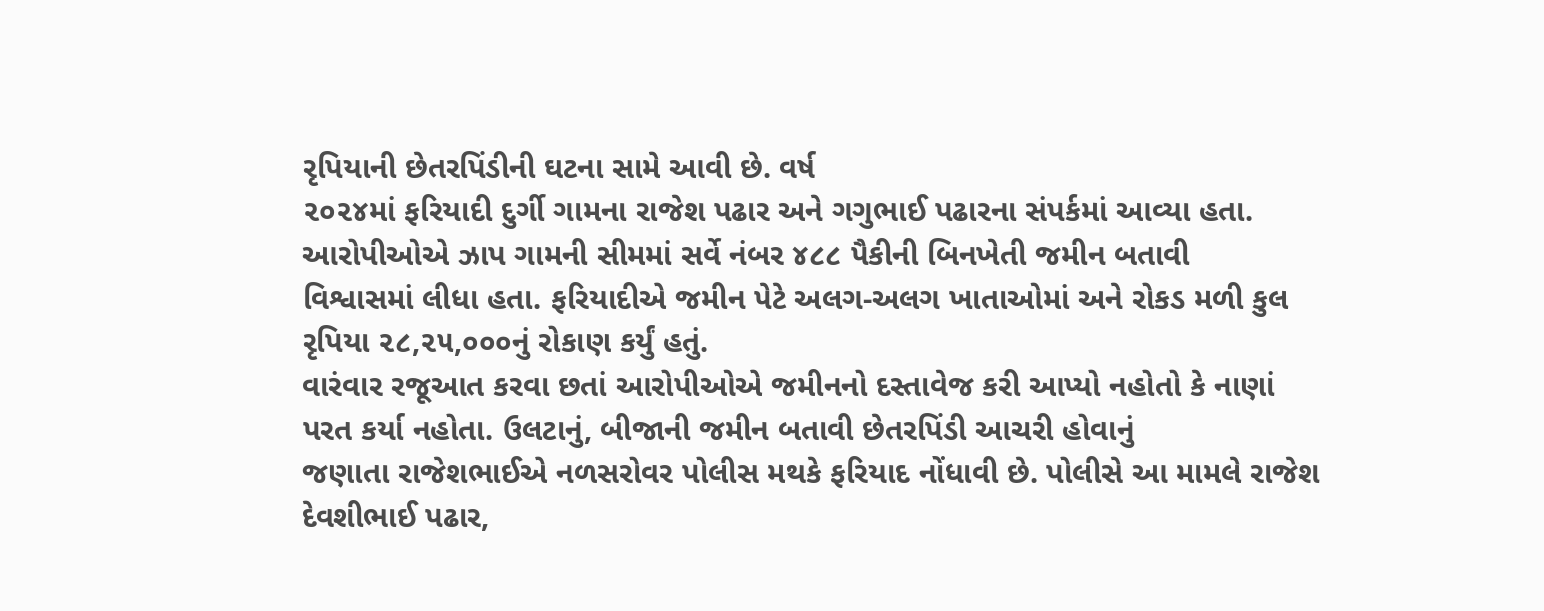રૃપિયાની છેતરપિંડીની ઘટના સામે આવી છે. વર્ષ
૨૦૨૪માં ફરિયાદી દુર્ગી ગામના રાજેશ પઢાર અને ગગુભાઈ પઢારના સંપર્કમાં આવ્યા હતા.
આરોપીઓએ ઝાપ ગામની સીમમાં સર્વે નંબર ૪૮૮ પૈકીની બિનખેતી જમીન બતાવી
વિશ્વાસમાં લીધા હતા. ફરિયાદીએ જમીન પેટે અલગ-અલગ ખાતાઓમાં અને રોકડ મળી કુલ
રૃપિયા ૨૮,૨૫,૦૦૦નું રોકાણ કર્યું હતું.
વારંવાર રજૂઆત કરવા છતાં આરોપીઓએ જમીનનો દસ્તાવેજ કરી આપ્યો નહોતો કે નાણાં
પરત કર્યા નહોતા. ઉલટાનું, બીજાની જમીન બતાવી છેતરપિંડી આચરી હોવાનું
જણાતા રાજેશભાઈએ નળસરોવર પોલીસ મથકે ફરિયાદ નોંધાવી છે. પોલીસે આ મામલે રાજેશ
દેવશીભાઈ પઢાર,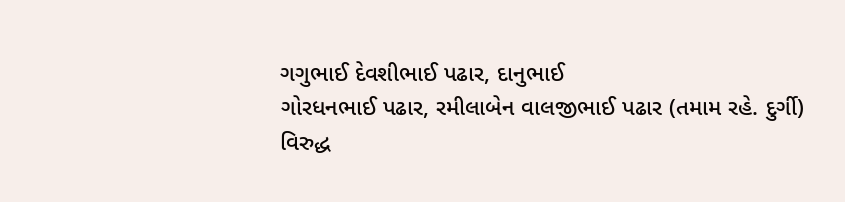ગગુભાઈ દેવશીભાઈ પઢાર, દાનુભાઈ
ગોરધનભાઈ પઢાર, રમીલાબેન વાલજીભાઈ પઢાર (તમામ રહે. દુર્ગી)
વિરુદ્ધ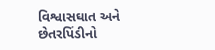વિશ્વાસઘાત અને છેતરપિંડીનો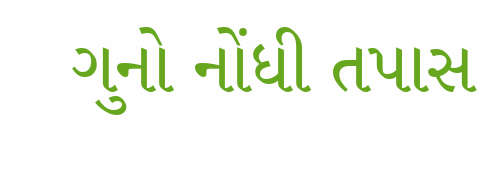ગુનો નોંધી તપાસ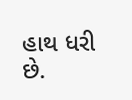હાથ ધરી છે.